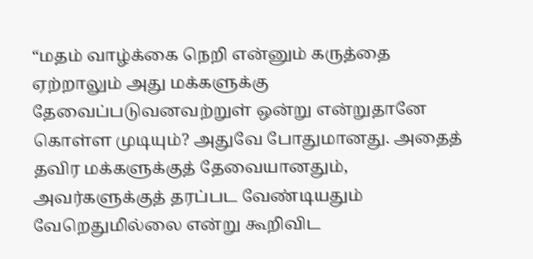“மதம் வாழ்க்கை நெறி என்னும் கருத்தை ஏற்றாலும் அது மக்களுக்கு தேவைப்படுவனவற்றுள் ஒன்று என்றுதானே கொள்ள முடியும்? அதுவே போதுமானது. அதைத் தவிர மக்களுக்குத் தேவையானதும், அவர்களுக்குத் தரப்பட வேண்டியதும் வேறெதுமில்லை என்று கூறிவிட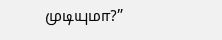முடியுமா?”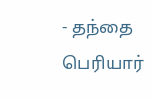- தந்தை பெரியார்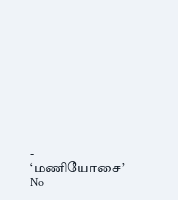- ‘மணியோசை’
No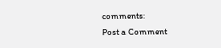comments:
Post a Comment